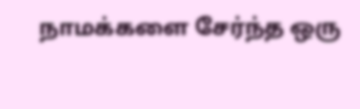நாமக்களை சேர்ந்த ஒரு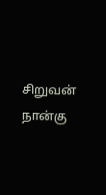சிறுவன் நான்கு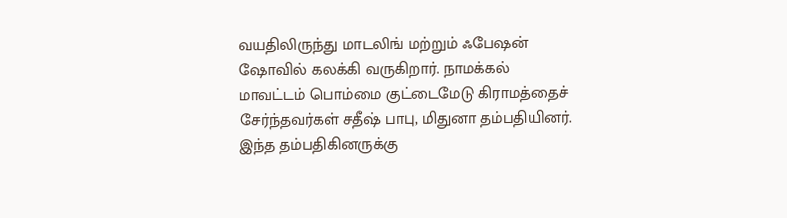வயதிலிருந்து மாடலிங் மற்றும் ஃபேஷன் ஷோவில் கலக்கி வருகிறார். நாமக்கல் மாவட்டம் பொம்மை குட்டைமேடு கிராமத்தைச் சேர்ந்தவர்கள் சதீஷ் பாபு, மிதுனா தம்பதியினர். இந்த தம்பதிகினருக்கு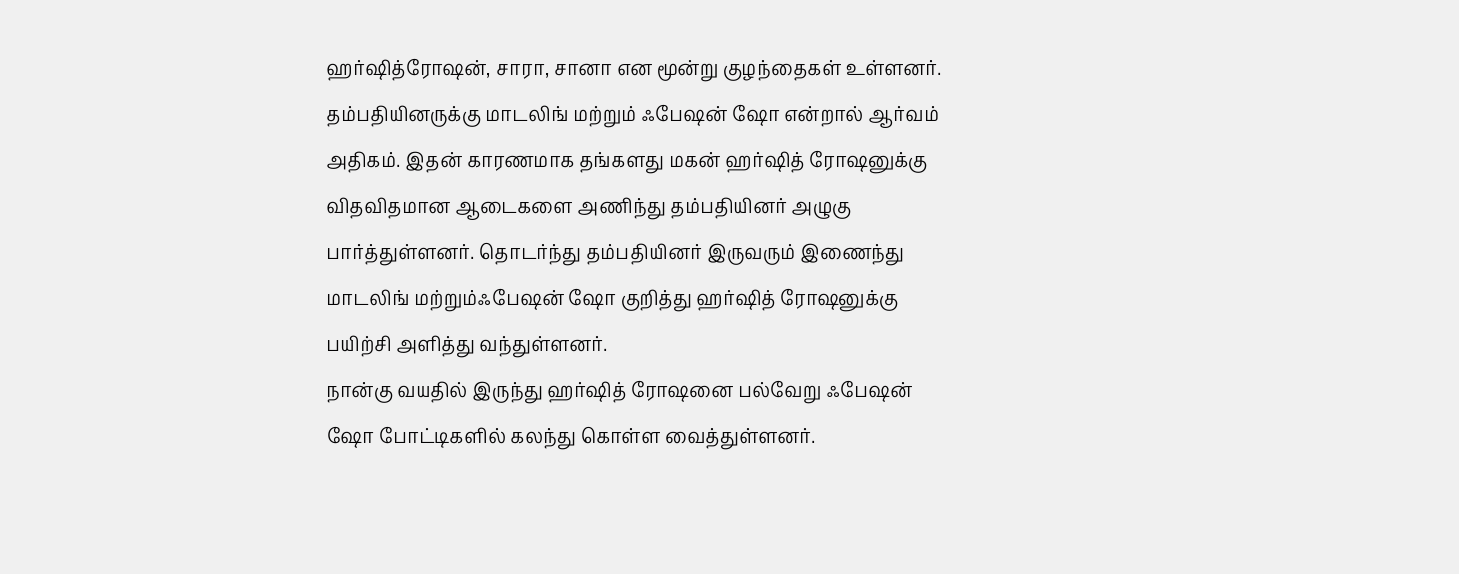ஹர்ஷித்ரோஷன், சாரா, சானா என மூன்று குழந்தைகள் உள்ளனர்.
தம்பதியினருக்கு மாடலிங் மற்றும் ஃபேஷன் ஷோ என்றால் ஆர்வம் அதிகம். இதன் காரணமாக தங்களது மகன் ஹர்ஷித் ரோஷனுக்கு விதவிதமான ஆடைகளை அணிந்து தம்பதியினர் அழுகு பார்த்துள்ளனர். தொடர்ந்து தம்பதியினர் இருவரும் இணைந்து மாடலிங் மற்றும்ஃபேஷன் ஷோ குறித்து ஹர்ஷித் ரோஷனுக்கு பயிற்சி அளித்து வந்துள்ளனர்.
நான்கு வயதில் இருந்து ஹர்ஷித் ரோஷனை பல்வேறு ஃபேஷன் ஷோ போட்டிகளில் கலந்து கொள்ள வைத்துள்ளனர்.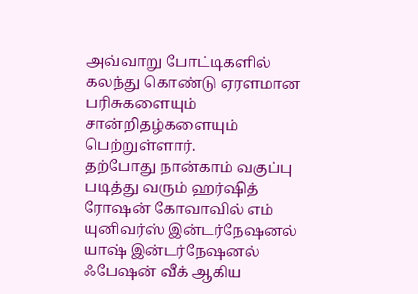அவ்வாறு போட்டிகளில் கலந்து கொண்டு ஏரளமான பரிசுகளையும் சான்றிதழ்களையும் பெற்றுள்ளார்.
தற்போது நான்காம் வகுப்பு படித்து வரும் ஹர்ஷித் ரோஷன் கோவாவில் எம் யுனிவர்ஸ் இன்டர்நேஷனல் யாஷ் இன்டர்நேஷனல் ஃபேஷன் வீக் ஆகிய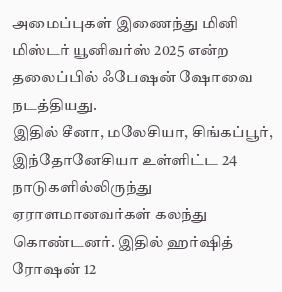அமைப்புகள் இணைந்து மினி மிஸ்டர் யூனிவர்ஸ் 2025 என்ற தலைப்பில் ஃபேஷன் ஷோவை நடத்தியது.
இதில் சீனா, மலேசியா, சிங்கப்பூர், இந்தோனேசியா உள்ளிட்ட 24 நாடுகளில்லிருந்து ஏராளமானவர்கள் கலந்து கொண்டனர். இதில் ஹர்ஷித் ரோஷன் 12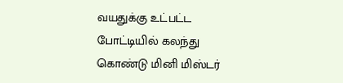வயதுக்கு உட்பட்ட போட்டியில் கலந்து கொண்டு மினி மிஸ்டர்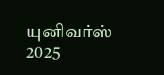யுனிவர்ஸ் 2025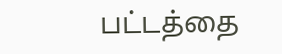பட்டத்தை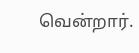வென்றார்.